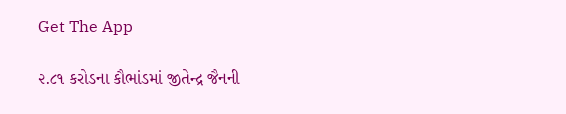Get The App

૨.૮૧ કરોડના કૌભાંડમાં જીતેન્દ્ર જૈનની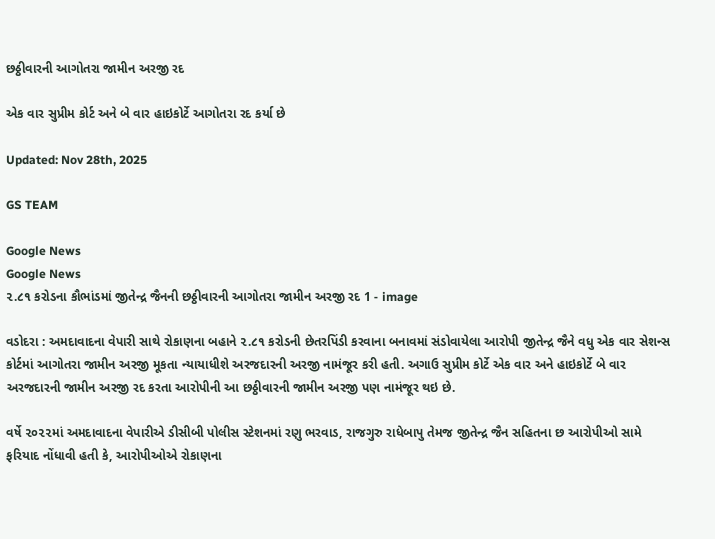છઠ્ઠીવારની આગોતરા જામીન અરજી રદ

એક વાર સુપ્રીમ કોર્ટ અને બે વાર હાઇકોર્ટે આગોતરા રદ કર્યા છે

Updated: Nov 28th, 2025

GS TEAM

Google News
Google News
૨.૮૧ કરોડના કૌભાંડમાં જીતેન્દ્ર જૈનની છઠ્ઠીવારની આગોતરા જામીન અરજી રદ 1 - image

વડોદરા : અમદાવાદના વેપારી સાથે રોકાણના બહાને ૨.૮૧ કરોડની છેતરપિંડી કરવાના બનાવમાં સંડોવાયેલા આરોપી જીતેન્દ્ર જૈને વધુ એક વાર સેશન્સ કોર્ટમાં આગોતરા જામીન અરજી મૂકતા ન્યાયાધીશે અરજદારની અરજી નામંજૂર કરી હતી. અગાઉ સુપ્રીમ કોર્ટે એક વાર અને હાઇકોર્ટે બે વાર અરજદારની જામીન અરજી રદ કરતા આરોપીની આ છઠ્ઠીવારની જામીન અરજી પણ નામંજૂર થઇ છે.

વર્ષે ૨૦૨૨માં અમદાવાદના વેપારીએ ડીસીબી પોલીસ સ્ટેશનમાં રણુ ભરવાડ, રાજગુરુ રાધેબાપુ તેમજ જીતેન્દ્ર જૈન સહિતના છ આરોપીઓ સામે ફરિયાદ નોંધાવી હતી કે, આરોપીઓએ રોકાણના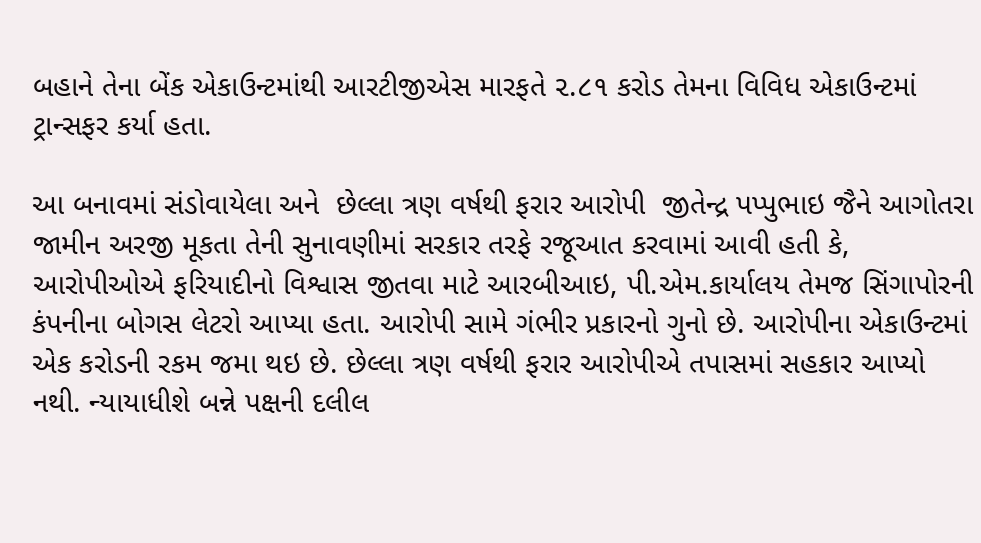બહાને તેના બેંક એકાઉન્ટમાંથી આરટીજીએસ મારફતે ૨.૮૧ કરોડ તેમના વિવિધ એકાઉન્ટમાં ટ્રાન્સફર કર્યા હતા.

આ બનાવમાં સંડોવાયેલા અને  છેલ્લા ત્રણ વર્ષથી ફરાર આરોપી  જીતેન્દ્ર પપ્પુભાઇ જૈને આગોતરા જામીન અરજી મૂકતા તેની સુનાવણીમાં સરકાર તરફે રજૂઆત કરવામાં આવી હતી કે, આરોપીઓએ ફરિયાદીનો વિશ્વાસ જીતવા માટે આરબીઆઇ, પી.એમ.કાર્યાલય તેમજ સિંગાપોરની કંપનીના બોગસ લેટરો આપ્યા હતા. આરોપી સામે ગંભીર પ્રકારનો ગુનો છે. આરોપીના એકાઉન્ટમાં એક કરોડની રકમ જમા થઇ છે. છેલ્લા ત્રણ વર્ષથી ફરાર આરોપીએ તપાસમાં સહકાર આપ્યો નથી. ન્યાયાધીશે બન્ને પક્ષની દલીલ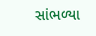સાંભળ્યા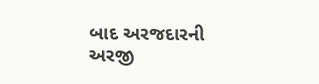બાદ અરજદારની અરજી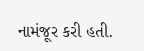નામંજૂર કરી હતી.